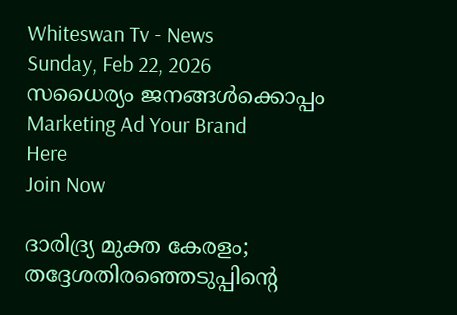Whiteswan Tv - News
Sunday, Feb 22, 2026
സധൈര്യം ജനങ്ങൾക്കൊപ്പം
Marketing Ad Your Brand
Here
Join Now

ദാരിദ്ര്യ മുക്ത കേരളം; തദ്ദേശതിരഞ്ഞെടുപ്പിന്റെ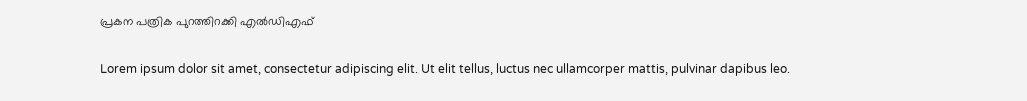പ്രകന പത്രിക പുറത്തിറക്കി എൽഡിഎഫ്

Lorem ipsum dolor sit amet, consectetur adipiscing elit. Ut elit tellus, luctus nec ullamcorper mattis, pulvinar dapibus leo.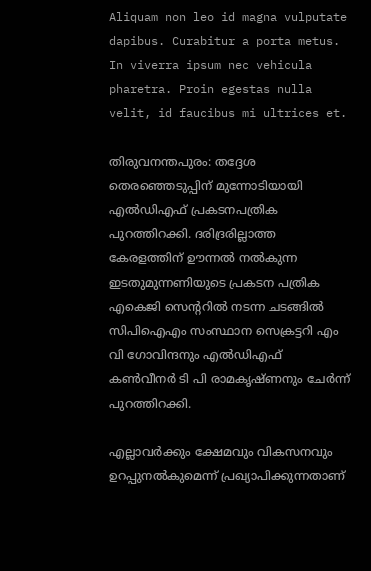Aliquam non leo id magna vulputate dapibus. Curabitur a porta metus. In viverra ipsum nec vehicula pharetra. Proin egestas nulla velit, id faucibus mi ultrices et.

തിരുവനന്തപുരം: തദ്ദേശ തെരഞ്ഞെടുപ്പിന് മുന്നോടിയായി എൽഡിഎഫ് പ്രകടനപത്രിക പുറത്തിറക്കി. ദരിദ്രരില്ലാത്ത കേരളത്തിന് ഊന്നൽ നൽകുന്ന ഇടതുമുന്നണിയുടെ പ്രകടന പത്രിക എകെജി സെന്ററിൽ നടന്ന ചടങ്ങിൽ സിപിഐഎം സംസ്ഥാന സെക്രട്ടറി എം വി ഗോവിന്ദനും എൽഡിഎഫ് കൺവീനർ ടി പി രാമകൃഷ്ണനും ചേർന്ന് പുറത്തിറക്കി.

എല്ലാവർക്കും ക്ഷേമവും വികസനവും ഉറപ്പുനൽകുമെന്ന് പ്രഖ്യാപിക്കുന്നതാണ്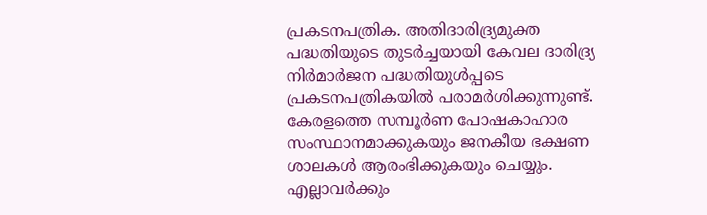പ്രകടനപത്രിക. അതിദാരിദ്ര്യമുക്ത പദ്ധതിയുടെ തുടർച്ചയായി കേവല ദാരിദ്ര്യ നിർമാർജന പദ്ധതിയുൾപ്പടെ പ്രകടനപത്രികയിൽ പരാമർശിക്കുന്നുണ്ട്. കേരളത്തെ സമ്പൂർണ പോഷകാഹാര സംസ്ഥാനമാക്കുകയും ജനകീയ ഭക്ഷണ ശാലകൾ ആരംഭിക്കുകയും ചെയ്യും. എല്ലാവർക്കും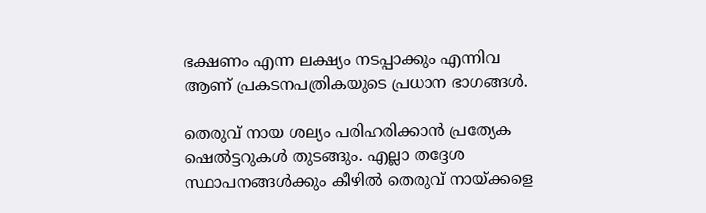ഭക്ഷണം എന്ന ലക്ഷ്യം നടപ്പാക്കും എന്നിവ ആണ് പ്രകടനപത്രികയുടെ പ്രധാന ഭാഗങ്ങൾ.

തെരുവ് നായ ശല്യം പരിഹരിക്കാൻ പ്രത്യേക ഷെൽട്ടറുകൾ തുടങ്ങും. എല്ലാ തദ്ദേശ സ്ഥാപനങ്ങൾക്കും കീഴിൽ തെരുവ് നായ്ക്കളെ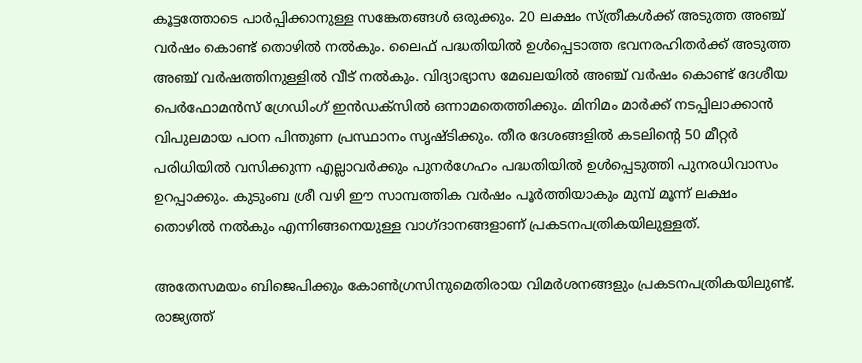കൂട്ടത്തോടെ പാർപ്പിക്കാനുള്ള സങ്കേതങ്ങൾ ഒരുക്കും. 20 ലക്ഷം സ്ത്രീകൾക്ക് അടുത്ത അഞ്ച് വർഷം കൊണ്ട് തൊഴിൽ നൽകും. ലൈഫ് പദ്ധതിയിൽ ഉൾപ്പെടാത്ത ഭവനരഹിതർക്ക് അടുത്ത അഞ്ച് വർഷത്തിനുള്ളിൽ വീട് നൽകും. വിദ്യാഭ്യാസ മേഖലയിൽ അഞ്ച് വർഷം കൊണ്ട് ദേശീയ പെർഫോമൻസ് ഗ്രേഡിംഗ് ഇൻഡക്‌സിൽ ഒന്നാമതെത്തിക്കും. മിനിമം മാർക്ക് നടപ്പിലാക്കാൻ വിപുലമായ പഠന പിന്തുണ പ്രസ്ഥാനം സൃഷ്ടിക്കും. തീര ദേശങ്ങളിൽ കടലിന്റെ 50 മീറ്റർ പരിധിയിൽ വസിക്കുന്ന എല്ലാവർക്കും പുനർഗേഹം പദ്ധതിയിൽ ഉൾപ്പെടുത്തി പുനരധിവാസം ഉറപ്പാക്കും. കുടുംബ ശ്രീ വഴി ഈ സാമ്പത്തിക വർഷം പൂർത്തിയാകും മുമ്പ് മൂന്ന് ലക്ഷം തൊഴിൽ നൽകും എന്നിങ്ങനെയുള്ള വാഗ്ദാനങ്ങളാണ് പ്രകടനപത്രികയിലുള്ളത്.

അതേസമയം ബിജെപിക്കും കോണ്‍ഗ്രസിനുമെതിരായ വിമർശനങ്ങളും പ്രകടനപത്രികയിലുണ്ട്. രാജ്യത്ത്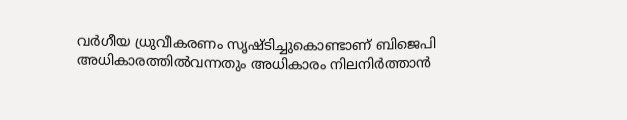വർഗീയ ധ്രുവീകരണം സൃഷ്ടിച്ചുകൊണ്ടാണ് ബിജെപി അധികാരത്തിൽവന്നതും അധികാരം നിലനിർത്താൻ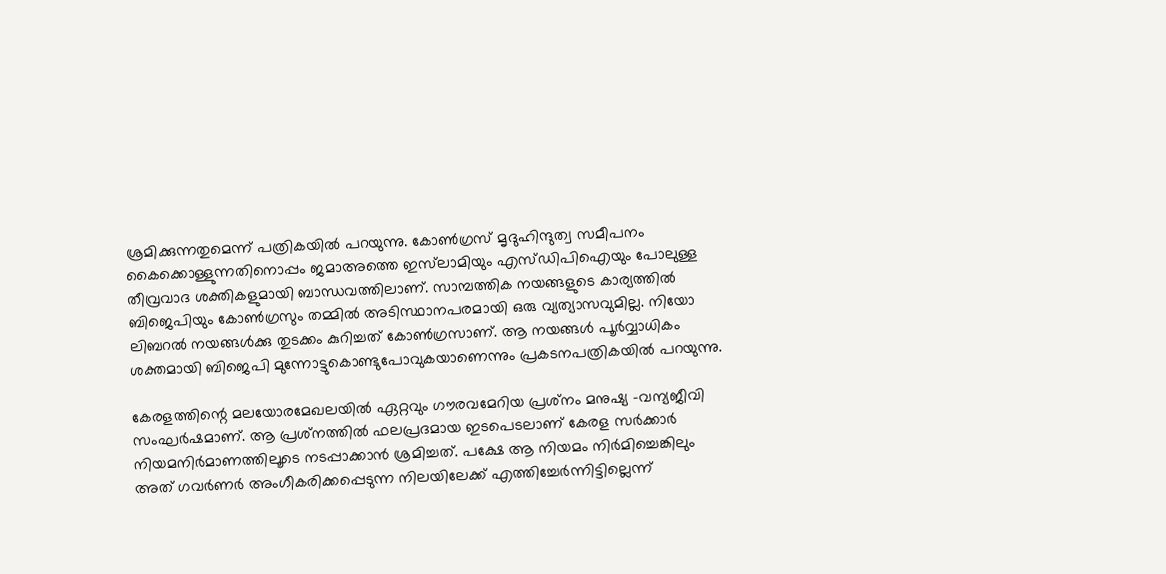ശ്രമിക്കുന്നതുമെന്ന് പത്രികയിൽ പറയുന്നു. കോൺഗ്രസ് മൃദുഹിന്ദുത്വ സമീപനം കൈക്കൊള്ളുന്നതിനൊപ്പം ജമാഅത്തെ ഇസ്‌ലാമിയും എസ്ഡിപിഐയും പോലുള്ള തീവ്രവാദ ശക്തികളുമായി ബാന്ധവത്തിലാണ്. സാമ്പത്തിക നയങ്ങളുടെ കാര്യത്തിൽ ബിജെപിയും കോൺഗ്രസും തമ്മിൽ അടിസ്ഥാനപരമായി ഒരു വ്യത്യാസവുമില്ല. നിയോ ലിബറൽ നയങ്ങൾക്കു തുടക്കം കുറിച്ചത് കോൺഗ്രസാണ്. ആ നയങ്ങൾ പൂർവ്വാധികം ശക്തമായി ബിജെപി മുന്നോട്ടുകൊണ്ടുപോവുകയാണെന്നും പ്രകടനപത്രികയിൽ പറയുന്നു.

കേരളത്തിന്റെ മലയോരമേഖലയിൽ ഏറ്റവും ഗൗരവമേറിയ പ്രശ്‌നം മനുഷ്യ -വന്യജീവി സംഘർഷമാണ്. ആ പ്രശ്‌നത്തിൽ ഫലപ്രദമായ ഇടപെടലാണ് കേരള സർക്കാർ നിയമനിർമാണത്തിലൂടെ നടപ്പാക്കാൻ ശ്രമിച്ചത്. പക്ഷേ ആ നിയമം നിർമിച്ചെങ്കിലും അത് ഗവർണർ അംഗീകരിക്കപ്പെടുന്ന നിലയിലേക്ക് എത്തിച്ചേർന്നിട്ടില്ലെന്ന്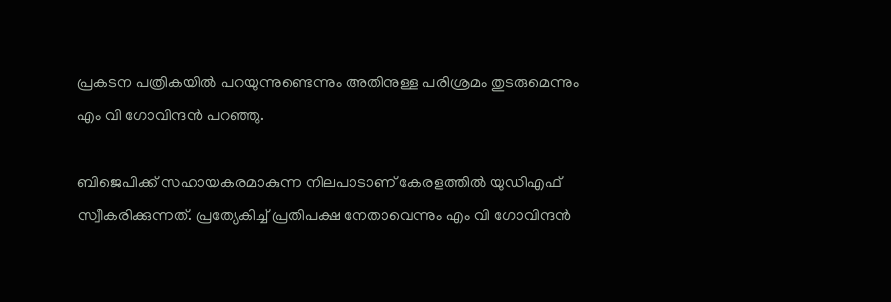പ്രകടന പത്രികയിൽ പറയുന്നുണ്ടെന്നും അതിനുള്ള പരിശ്രമം തുടരുമെന്നും
എം വി ഗോവിന്ദൻ പറഞ്ഞു.

ബിജെപിക്ക് സഹായകരമാകുന്ന നിലപാടാണ് കേരളത്തിൽ യുഡിഎഫ് സ്വീകരിക്കുന്നത്. പ്രത്യേകിച്ച് പ്രതിപക്ഷ നേതാവെന്നും എം വി ഗോവിന്ദൻ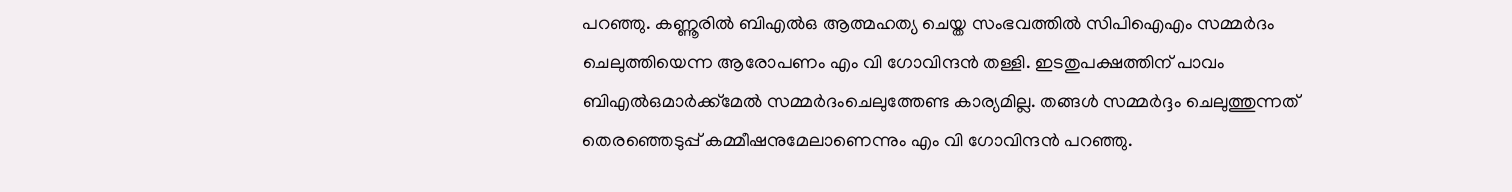പറഞ്ഞു. കണ്ണൂരിൽ ബിഎൽഒ ആത്മഹത്യ ചെയ്ത സംഭവത്തിൽ സിപിഐഎം സമ്മർദം ചെലുത്തിയെന്ന ആരോപണം എം വി ഗോവിന്ദൻ തള്ളി. ഇടതുപക്ഷത്തിന് പാവം ബിഎൽഒമാർക്ക്‌മേൽ സമ്മർദംചെലുത്തേണ്ട കാര്യമില്ല. തങ്ങൾ സമ്മർദ്ദം ചെലുത്തുന്നത് തെരഞ്ഞെടുപ്പ് കമ്മീഷനുമേലാണെന്നും എം വി ഗോവിന്ദൻ പറഞ്ഞു.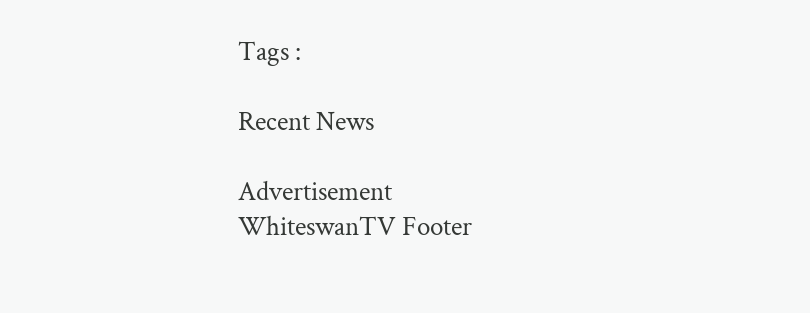Tags :

Recent News

Advertisement
WhiteswanTV Footer